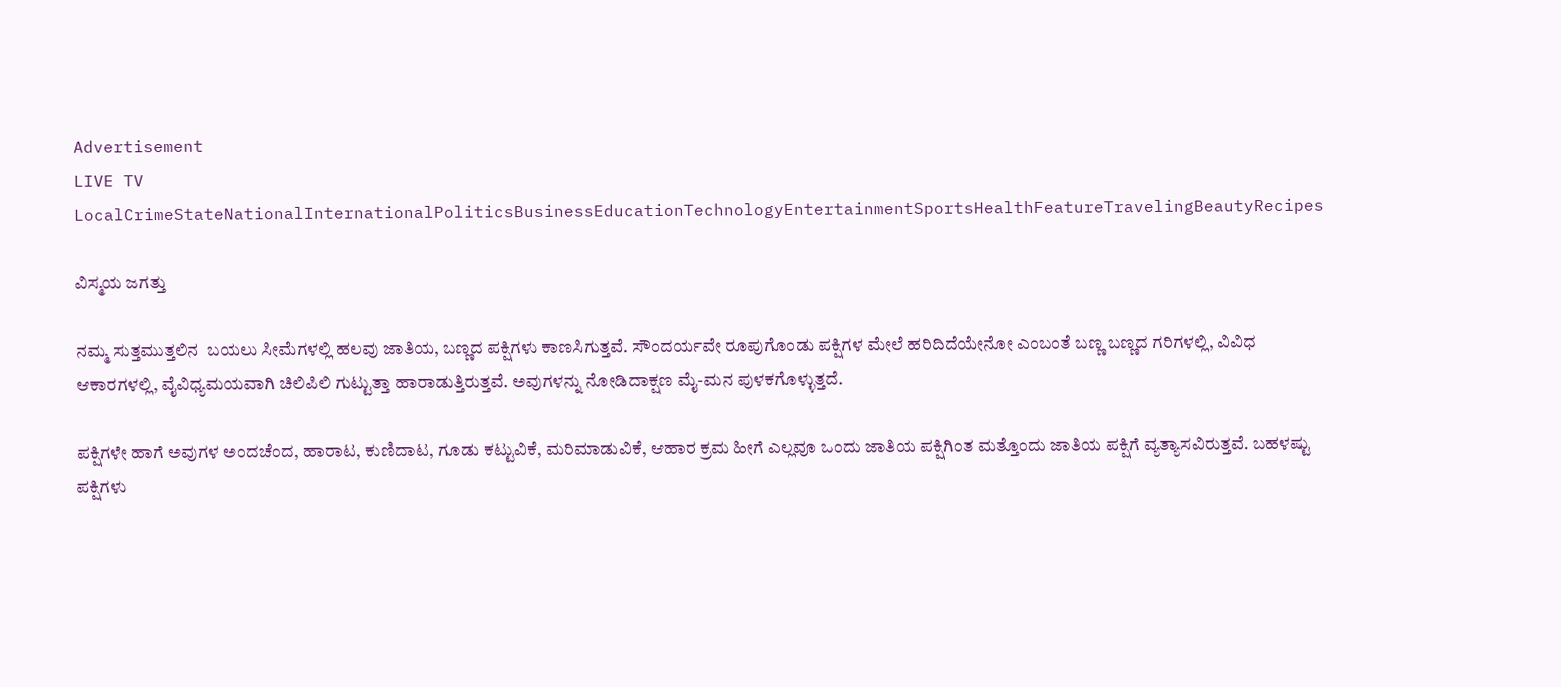Advertisement
LIVE TV LocalCrimeStateNationalInternationalPoliticsBusinessEducationTechnologyEntertainmentSportsHealthFeatureTravelingBeautyRecipes

ವಿಸ್ಮಯ ಜಗತ್ತು

ನಮ್ಮ ಸುತ್ತಮುತ್ತಲಿನ  ಬಯಲು ಸೀಮೆಗಳಲ್ಲಿ ಹಲವು ಜಾತಿಯ, ಬಣ್ಣದ ಪಕ್ಷಿಗಳು ಕಾಣಸಿಗುತ್ತವೆ. ಸೌಂದರ್ಯವೇ ರೂಪುಗೊಂಡು ಪಕ್ಷಿಗಳ ಮೇಲೆ ಹರಿದಿದೆಯೇನೋ ಎಂಬಂತೆ ಬಣ್ಣ ಬಣ್ಣದ ಗರಿಗಳಲ್ಲಿ, ವಿವಿಧ ಆಕಾರಗಳಲ್ಲಿ, ವೈವಿಧ್ಯಮಯವಾಗಿ ಚಿಲಿಪಿಲಿ ಗುಟ್ಟುತ್ತಾ ಹಾರಾಡುತ್ತಿರುತ್ತವೆ. ಅವುಗಳನ್ನು ನೋಡಿದಾಕ್ಷಣ ಮೈ-ಮನ ಪುಳಕಗೊಳ್ಳುತ್ತದೆ.

ಪಕ್ಷಿಗಳೇ ಹಾಗೆ ಅವುಗಳ ಅಂದಚೆಂದ, ಹಾರಾಟ, ಕುಣಿದಾಟ, ಗೂಡು ಕಟ್ಟುವಿಕೆ, ಮರಿಮಾಡುವಿಕೆ, ಆಹಾರ ಕ್ರಮ ಹೀಗೆ ಎಲ್ಲವೂ ಒಂದು ಜಾತಿಯ ಪಕ್ಷಿಗಿಂತ ಮತ್ತೊಂದು ಜಾತಿಯ ಪಕ್ಷಿಗೆ ವ್ಯತ್ಯಾಸವಿರುತ್ತವೆ. ಬಹಳಷ್ಟು ಪಕ್ಷಿಗಳು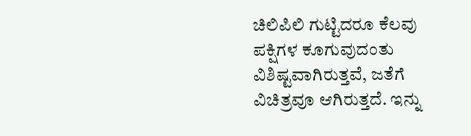ಚಿಲಿಪಿಲಿ ಗುಟ್ಟಿದರೂ ಕೆಲವು ಪಕ್ಷಿಗಳ ಕೂಗುವುದಂತು ವಿಶಿಷ್ಟವಾಗಿರುತ್ತವೆ, ಜತೆಗೆ ವಿಚಿತ್ರವೂ ಆಗಿರುತ್ತದೆ. ಇನ್ನು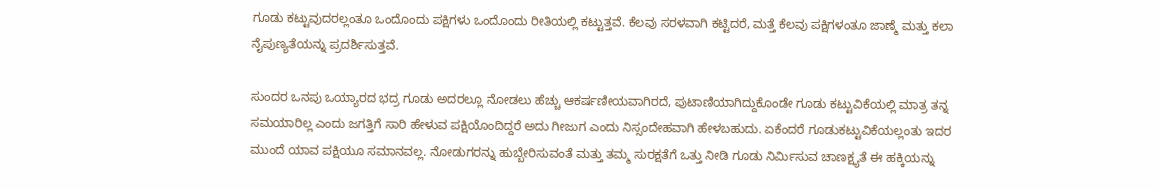ಗೂಡು ಕಟ್ಟುವುದರಲ್ಲಂತೂ ಒಂದೊಂದು ಪಕ್ಷಿಗಳು ಒಂದೊಂದು ರೀತಿಯಲ್ಲಿ ಕಟ್ಟುತ್ತವೆ. ಕೆಲವು ಸರಳವಾಗಿ ಕಟ್ಟಿದರೆ, ಮತ್ತೆ ಕೆಲವು ಪಕ್ಷಿಗಳಂತೂ ಜಾಣ್ಮೆ ಮತ್ತು ಕಲಾ ನೈಪುಣ್ಯತೆಯನ್ನು ಪ್ರದರ್ಶಿಸುತ್ತವೆ.

ಸುಂದರ ಒನಪು ಒಯ್ಯಾರದ ಭದ್ರ ಗೂಡು ಅದರಲ್ಲೂ ನೋಡಲು ಹೆಚ್ಚು ಆಕರ್ಷಣೀಯವಾಗಿರದೆ, ಪುಟಾಣಿಯಾಗಿದ್ದುಕೊಂಡೇ ಗೂಡು ಕಟ್ಟುವಿಕೆಯಲ್ಲಿ ಮಾತ್ರ ತನ್ನ ಸಮಯಾರಿಲ್ಲ ಎಂದು ಜಗತ್ತಿಗೆ ಸಾರಿ ಹೇಳುವ ಪಕ್ಷಿಯೊಂದಿದ್ದರೆ ಅದು ಗೀಜುಗ ಎಂದು ನಿಸ್ಸಂದೇಹವಾಗಿ ಹೇಳಬಹುದು. ಏಕೆಂದರೆ ಗೂಡುಕಟ್ಟುವಿಕೆಯಲ್ಲಂತು ಇದರ ಮುಂದೆ ಯಾವ ಪಕ್ಷಿಯೂ ಸಮಾನವಲ್ಲ. ನೋಡುಗರನ್ನು ಹುಬ್ಬೇರಿಸುವಂತೆ ಮತ್ತು ತಮ್ಮ ಸುರಕ್ಷತೆಗೆ ಒತ್ತು ನೀಡಿ ಗೂಡು ನಿರ್ಮಿಸುವ ಚಾಣಕ್ಷ್ಯತೆ ಈ ಹಕ್ಕಿಯನ್ನು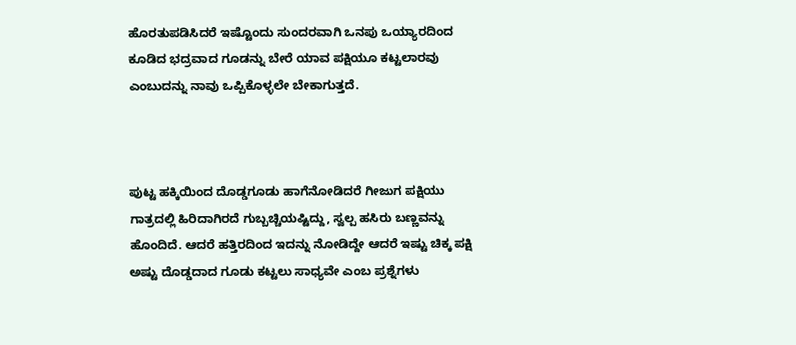ಹೊರತುಪಡಿಸಿದರೆ ಇಷ್ಟೊಂದು ಸುಂದರವಾಗಿ ಒನಪು ಒಯ್ಯಾರದಿಂದ ಕೂಡಿದ ಭದ್ರವಾದ ಗೂಡನ್ನು ಬೇರೆ ಯಾವ ಪಕ್ಷಿಯೂ ಕಟ್ಟಲಾರವು ಎಂಬುದನ್ನು ನಾವು ಒಪ್ಪಿಕೊಳ್ಳಲೇ ಬೇಕಾಗುತ್ತದೆ.



ಪುಟ್ಟ ಹಕ್ಕಿಯಿಂದ ದೊಡ್ಡಗೂಡು ಹಾಗೆನೋಡಿದರೆ ಗೀಜುಗ ಪಕ್ಷಿಯು ಗಾತ್ರದಲ್ಲಿ ಹಿರಿದಾಗಿರದೆ ಗುಬ್ಬಚ್ಚಿಯಷ್ಟಿದ್ದು, ಸ್ವಲ್ಪ ಹಸಿರು ಬಣ್ಣವನ್ನು ಹೊಂದಿದೆ. ಆದರೆ ಹತ್ತಿರದಿಂದ ಇದನ್ನು ನೋಡಿದ್ದೇ ಆದರೆ ಇಷ್ಟು ಚಿಕ್ಕ ಪಕ್ಷಿ ಅಷ್ಟು ದೊಡ್ಡದಾದ ಗೂಡು ಕಟ್ಟಲು ಸಾಧ್ಯವೇ ಎಂಬ ಪ್ರಶ್ನೆಗಳು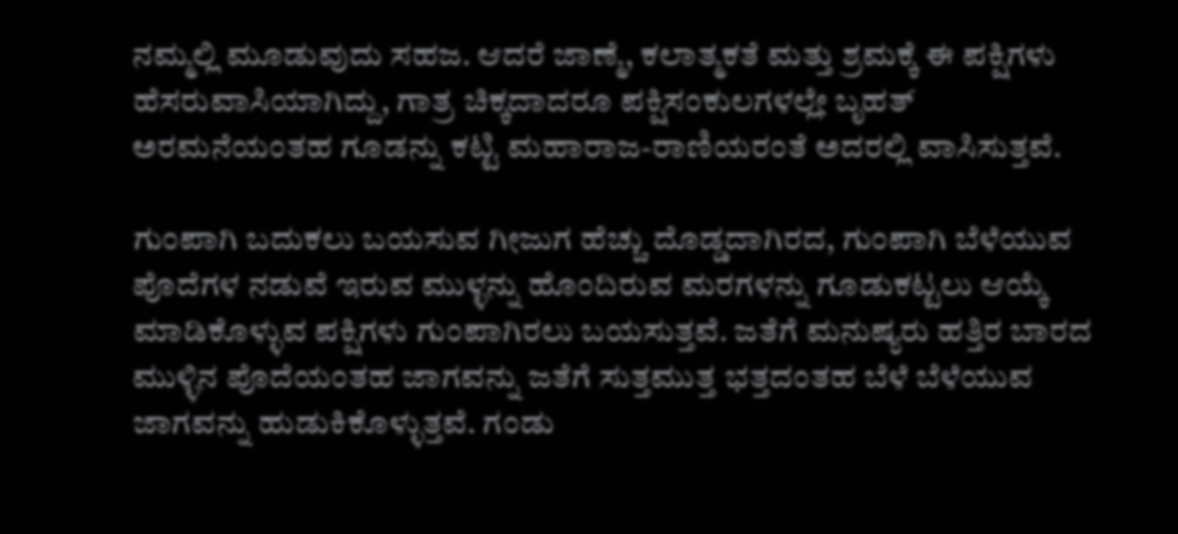ನಮ್ಮಲ್ಲಿ ಮೂಡುವುದು ಸಹಜ. ಆದರೆ ಜಾಣ್ಮೆ, ಕಲಾತ್ಮಕತೆ ಮತ್ತು ಶ್ರಮಕ್ಕೆ ಈ ಪಕ್ಷಿಗಳು ಹೆಸರುವಾಸಿಯಾಗಿದ್ದು, ಗಾತ್ರ ಚಿಕ್ಕದಾದರೂ ಪಕ್ಷಿಸಂಕುಲಗಳಲ್ಲೇ ಬೃಹತ್ ಅರಮನೆಯಂತಹ ಗೂಡನ್ನು ಕಟ್ಟಿ ಮಹಾರಾಜ-ರಾಣಿಯರಂತೆ ಅದರಲ್ಲಿ ವಾಸಿಸುತ್ತವೆ.

ಗುಂಪಾಗಿ ಬದುಕಲು ಬಯಸುವ ಗೀಜುಗ ಹೆಚ್ಚು ದೊಡ್ಡದಾಗಿರದ, ಗುಂಪಾಗಿ ಬೆಳೆಯುವ ಪೊದೆಗಳ ನಡುವೆ ಇರುವ ಮುಳ್ಳನ್ನು ಹೊಂದಿರುವ ಮರಗಳನ್ನು ಗೂಡುಕಟ್ಟಲು ಆಯ್ಕೆ ಮಾಡಿಕೊಳ್ಳುವ ಪಕ್ಷಿಗಳು ಗುಂಪಾಗಿರಲು ಬಯಸುತ್ತವೆ. ಜತೆಗೆ ಮನುಷ್ಯರು ಹತ್ತಿರ ಬಾರದ ಮುಳ್ಳಿನ ಪೊದೆಯಂತಹ ಜಾಗವನ್ನು ಜತೆಗೆ ಸುತ್ತಮುತ್ತ ಭತ್ತದಂತಹ ಬೆಳೆ ಬೆಳೆಯುವ ಜಾಗವನ್ನು ಹುಡುಕಿಕೊಳ್ಳುತ್ತವೆ. ಗಂಡು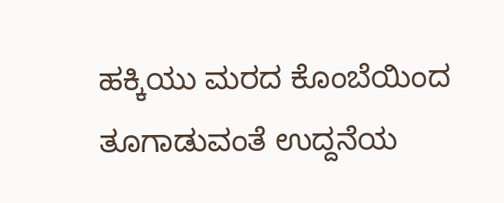ಹಕ್ಕಿಯು ಮರದ ಕೊಂಬೆಯಿಂದ ತೂಗಾಡುವಂತೆ ಉದ್ದನೆಯ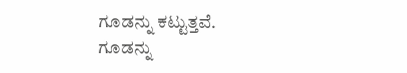ಗೂಡನ್ನು ಕಟ್ಟುತ್ತವೆ. ಗೂಡನ್ನು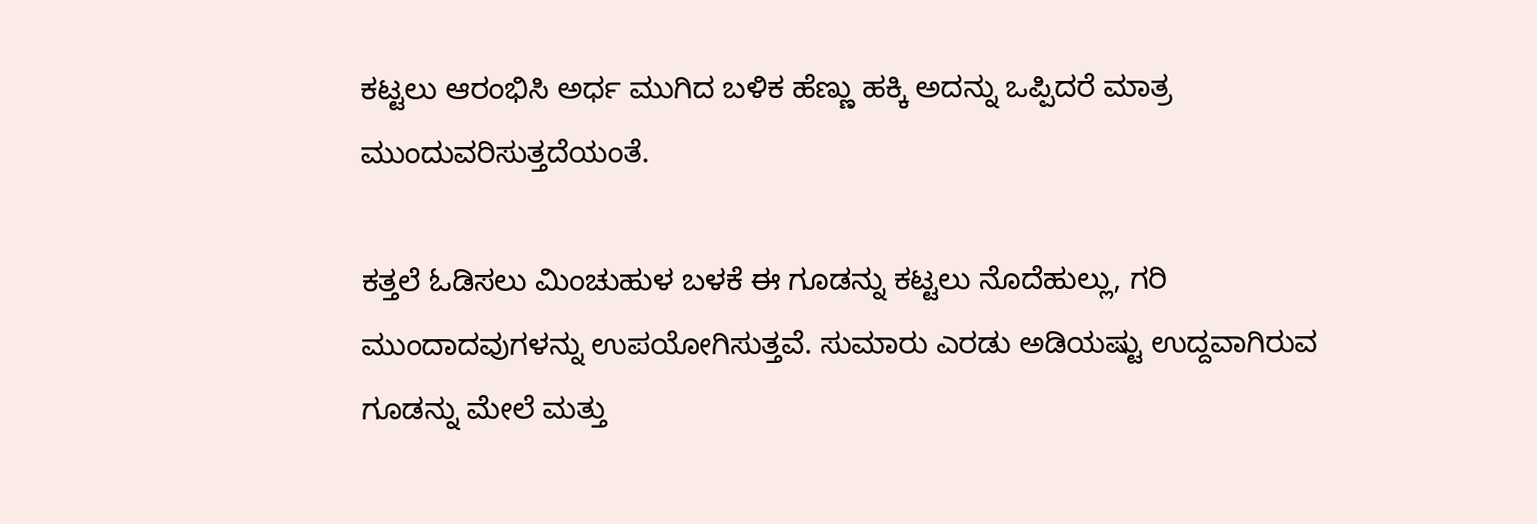ಕಟ್ಟಲು ಆರಂಭಿಸಿ ಅರ್ಧ ಮುಗಿದ ಬಳಿಕ ಹೆಣ್ಣು ಹಕ್ಕಿ ಅದನ್ನು ಒಪ್ಪಿದರೆ ಮಾತ್ರ ಮುಂದುವರಿಸುತ್ತದೆಯಂತೆ.

ಕತ್ತಲೆ ಓಡಿಸಲು ಮಿಂಚುಹುಳ ಬಳಕೆ ಈ ಗೂಡನ್ನು ಕಟ್ಟಲು ನೊದೆಹುಲ್ಲು, ಗರಿ ಮುಂದಾದವುಗಳನ್ನು ಉಪಯೋಗಿಸುತ್ತವೆ. ಸುಮಾರು ಎರಡು ಅಡಿಯಷ್ಟು ಉದ್ದವಾಗಿರುವ ಗೂಡನ್ನು ಮೇಲೆ ಮತ್ತು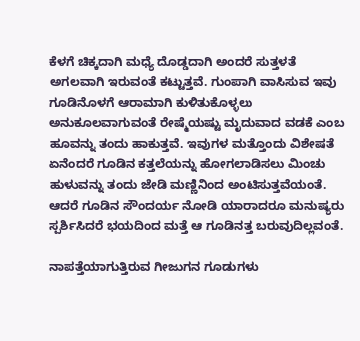ಕೆಳಗೆ ಚಿಕ್ಕದಾಗಿ ಮಧ್ಯೆ ದೊಡ್ಡದಾಗಿ ಅಂದರೆ ಸುತ್ತಳತೆ ಅಗಲವಾಗಿ ಇರುವಂತೆ ಕಟ್ಟುತ್ತವೆ. ಗುಂಪಾಗಿ ವಾಸಿಸುವ ಇವು ಗೂಡಿನೊಳಗೆ ಆರಾಮಾಗಿ ಕುಳಿತುಕೊಳ್ಳಲು ಅನುಕೂಲವಾಗುವಂತೆ ರೇಷ್ಮೆಯಷ್ಟು ಮೃದುವಾದ ವಡಕೆ ಎಂಬ ಹೂವನ್ನು ತಂದು ಹಾಕುತ್ತವೆ. ಇವುಗಳ ಮತ್ತೊಂದು ವಿಶೇಷತೆ ಏನೆಂದರೆ ಗೂಡಿನ ಕತ್ತಲೆಯನ್ನು ಹೋಗಲಾಡಿಸಲು ಮಿಂಚು ಹುಳುವನ್ನು ತಂದು ಜೇಡಿ ಮಣ್ಣಿನಿಂದ ಅಂಟಿಸುತ್ತವೆಯಂತೆ. ಆದರೆ ಗೂಡಿನ ಸೌಂದರ್ಯ ನೋಡಿ ಯಾರಾದರೂ ಮನುಷ್ಯರು ಸ್ಪರ್ಶಿಸಿದರೆ ಭಯದಿಂದ ಮತ್ತೆ ಆ ಗೂಡಿನತ್ತ ಬರುವುದಿಲ್ಲವಂತೆ.

ನಾಪತ್ತೆಯಾಗುತ್ತಿರುವ ಗೀಜುಗನ ಗೂಡುಗಳು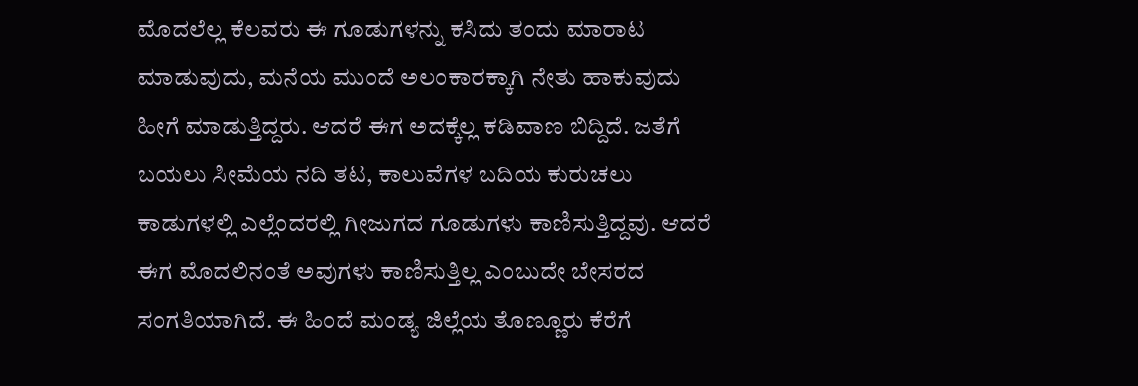ಮೊದಲೆಲ್ಲ ಕೆಲವರು ಈ ಗೂಡುಗಳನ್ನು ಕಸಿದು ತಂದು ಮಾರಾಟ ಮಾಡುವುದು, ಮನೆಯ ಮುಂದೆ ಅಲಂಕಾರಕ್ಕಾಗಿ ನೇತು ಹಾಕುವುದು ಹೀಗೆ ಮಾಡುತ್ತಿದ್ದರು. ಆದರೆ ಈಗ ಅದಕ್ಕೆಲ್ಲ ಕಡಿವಾಣ ಬಿದ್ದಿದೆ. ಜತೆಗೆ ಬಯಲು ಸೀಮೆಯ ನದಿ ತಟ, ಕಾಲುವೆಗಳ ಬದಿಯ ಕುರುಚಲು ಕಾಡುಗಳಲ್ಲಿ ಎಲ್ಲೆಂದರಲ್ಲಿ ಗೀಜುಗದ ಗೂಡುಗಳು ಕಾಣಿಸುತ್ತಿದ್ದವು. ಆದರೆ ಈಗ ಮೊದಲಿನಂತೆ ಅವುಗಳು ಕಾಣಿಸುತ್ತಿಲ್ಲ ಎಂಬುದೇ ಬೇಸರದ ಸಂಗತಿಯಾಗಿದೆ. ಈ ಹಿಂದೆ ಮಂಡ್ಯ ಜಿಲ್ಲೆಯ ತೊಣ್ಣೂರು ಕೆರೆಗೆ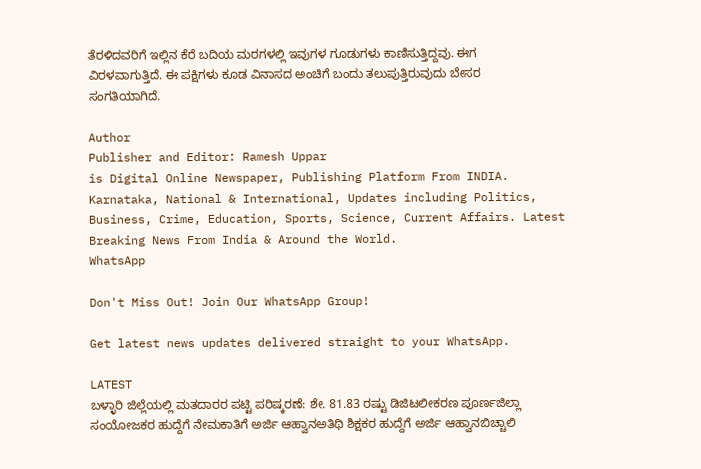ತೆರಳಿದವರಿಗೆ ಇಲ್ಲಿನ ಕೆರೆ ಬದಿಯ ಮರಗಳಲ್ಲಿ ಇವುಗಳ ಗೂಡುಗಳು ಕಾಣಿಸುತ್ತಿದ್ದವು. ಈಗ ವಿರಳವಾಗುತ್ತಿದೆ. ಈ ಪಕ್ಷಿಗಳು ಕೂಡ ವಿನಾಸದ ಅಂಚಿಗೆ ಬಂದು ತಲುಪುತ್ತಿರುವುದು ಬೇಸರ ಸಂಗತಿಯಾಗಿದೆ.

Author
Publisher and Editor: Ramesh Uppar
is Digital Online Newspaper, Publishing Platform From INDIA. Karnataka, National & International, Updates including Politics, Business, Crime, Education, Sports, Science, Current Affairs. Latest Breaking News From India & Around the World.
WhatsApp

Don't Miss Out! Join Our WhatsApp Group!

Get latest news updates delivered straight to your WhatsApp.

LATEST
ಬಳ್ಳಾರಿ ಜಿಲ್ಲೆಯಲ್ಲಿ ಮತದಾರರ ಪಟ್ಟಿ ಪರಿಷ್ಕರಣೆ: ಶೇ. 81.83 ರಷ್ಟು ಡಿಜಿಟಲೀಕರಣ ಪೂರ್ಣಜಿಲ್ಲಾ ಸಂಯೋಜಕರ ಹುದ್ದೆಗೆ ನೇಮಕಾತಿಗೆ ಅರ್ಜಿ ಆಹ್ವಾನಅತಿಥಿ ಶಿಕ್ಷಕರ ಹುದ್ದೆಗೆ ಅರ್ಜಿ ಆಹ್ವಾನಬಿಚ್ಚಾಲಿ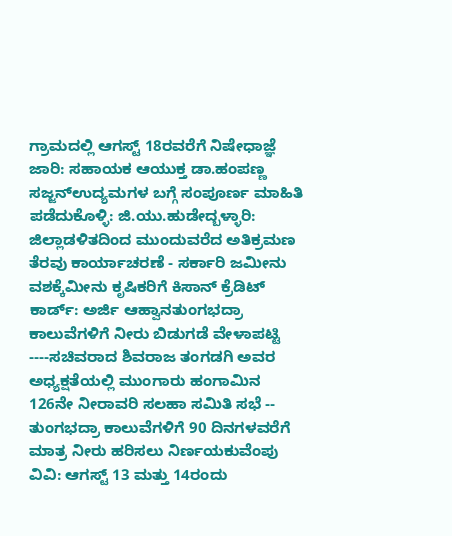ಗ್ರಾಮದಲ್ಲಿ ಆಗಸ್ಟ್ 18ರವರೆಗೆ ನಿಷೇಧಾಜ್ಞೆ ಜಾರಿ: ಸಹಾಯಕ ಆಯುಕ್ತ ಡಾ.ಹಂಪಣ್ಣ ಸಜ್ಜನ್ಉದ್ಯಮಗಳ ಬಗ್ಗೆ ಸಂಪೂರ್ಣ ಮಾಹಿತಿ ಪಡೆದುಕೊಳ್ಳಿ: ಜಿ.ಯು.ಹುಡೇದ್ಬಳ್ಳಾರಿ: ಜಿಲ್ಲಾಡಳಿತದಿಂದ ಮುಂದುವರೆದ ಅತಿಕ್ರಮಣ ತೆರವು ಕಾರ್ಯಾಚರಣೆ - ಸರ್ಕಾರಿ ಜಮೀನು ವಶಕ್ಕೆಮೀನು ಕೃಷಿಕರಿಗೆ ಕಿಸಾನ್ ಕ್ರೆಡಿಟ್ ಕಾರ್ಡ್: ಅರ್ಜಿ ಆಹ್ವಾನತುಂಗಭದ್ರಾ ಕಾಲುವೆಗಳಿಗೆ ನೀರು ಬಿಡುಗಡೆ ವೇಳಾಪಟ್ಟಿ ----ಸಚಿವರಾದ ಶಿವರಾಜ ತಂಗಡಗಿ ಅವರ ಅಧ್ಯಕ್ಷತೆಯಲ್ಲಿ ಮುಂಗಾರು ಹಂಗಾಮಿನ 126ನೇ ನೀರಾವರಿ ಸಲಹಾ ಸಮಿತಿ ಸಭೆ -- ತುಂಗಭದ್ರಾ ಕಾಲುವೆಗಳಿಗೆ 90 ದಿನಗಳವರೆಗೆ ಮಾತ್ರ ನೀರು ಹರಿಸಲು ನಿರ್ಣಯಕುವೆಂಪು ವಿವಿ: ಆಗಸ್ಟ್ 13 ಮತ್ತು 14ರಂದು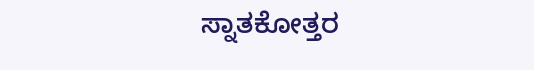ಸ್ನಾತಕೋತ್ತರ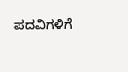ಪದವಿಗಳಿಗೆ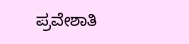ಪ್ರವೇಶಾತಿ